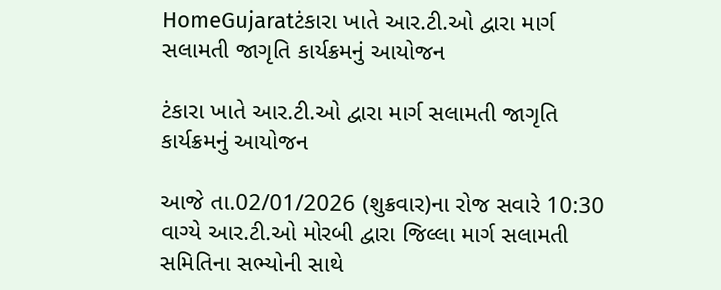HomeGujaratટંકારા ખાતે આર.ટી.ઓ દ્વારા માર્ગ સલામતી જાગૃતિ કાર્યક્રમનું આયોજન

ટંકારા ખાતે આર.ટી.ઓ દ્વારા માર્ગ સલામતી જાગૃતિ કાર્યક્રમનું આયોજન

આજે તા.02/01/2026 (શુક્રવાર)ના રોજ સવારે 10:30 વાગ્યે આર.ટી.ઓ મોરબી દ્વારા જિલ્લા માર્ગ સલામતી સમિતિના સભ્યોની સાથે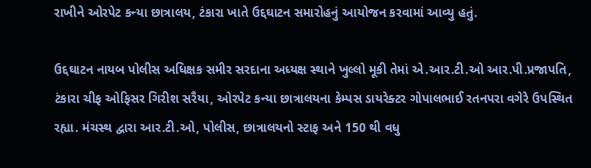રાખીને ઓરપેટ કન્યા છાત્રાલય, ટંકારા ખાતે ઉદ્દઘાટન સમારોહનું આયોજન કરવામાં આવ્યુ હતું.

ઉદ્દઘાટન નાયબ પોલીસ અધિક્ષક સમીર સરદાના અધ્યક્ષ સ્થાને ખુલ્લો મૂકી તેમાં એ.આર.ટી.ઓ આર.પી.પ્રજાપતિ, ટંકારા ચીફ ઓફિસર ગિરીશ સરૈયા, ઓરપેટ કન્યા છાત્રાલયના કેમ્પસ ડાયરેક્ટર ગોપાલભાઈ રતનપરા વગેરે ઉપસ્થિત રહ્યા. મંચસ્થ દ્વારા આર.ટી.ઓ, પોલીસ, છાત્રાલયનો સ્ટાફ અને 150 થી વધુ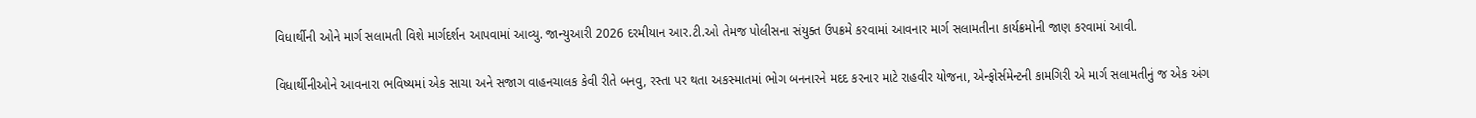વિધાર્થીની ઓને માર્ગ સલામતી વિશે માર્ગદર્શન આપવામાં આવ્યુ. જાન્યુઆરી 2026 દરમીયાન આર.ટી.ઓ તેમજ પોલીસના સંયુક્ત ઉપક્રમે કરવામાં આવનાર માર્ગ સલામતીના કાર્યક્રમોની જાણ કરવામાં આવી.

વિધાર્થીનીઓને આવનારા ભવિષ્યમાં એક સાચા અને સજાગ વાહનચાલક કેવી રીતે બનવુ, રસ્તા પર થતા અકસ્માતમાં ભોગ બનનારને મદદ કરનાર માટે રાહવીર યોજના, એન્ફોર્સમેન્ટની કામગિરી એ માર્ગ સલામતીનું જ એક અંગ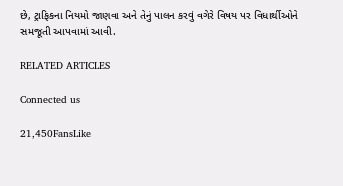છે, ટ્રાફિકના નિયમો જાણવા અને તેનું પાલન કરવું વગેરે વિષય પર વિધાર્થીઓને સમજૂતી આપવામાં આવી.

RELATED ARTICLES

Connected us

21,450FansLike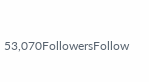53,070FollowersFollow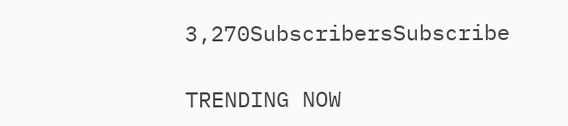3,270SubscribersSubscribe

TRENDING NOW